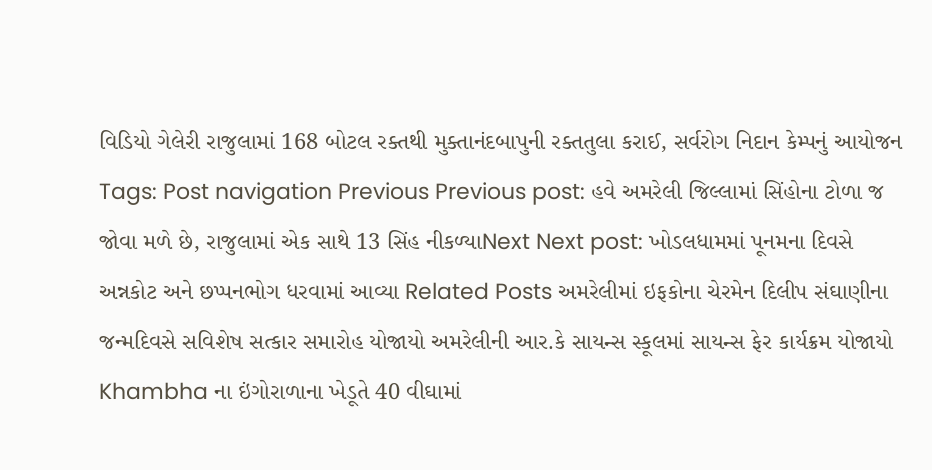વિડિયો ગેલેરી રાજુલામાં 168 બોટલ રક્તથી મુક્તાનંદબાપુની રક્તતુલા કરાઈ, સર્વરોગ નિદાન કેમ્પનું આયોજન Tags: Post navigation Previous Previous post: હવે અમરેલી જિલ્લામાં સિંહોના ટોળા જ જોવા મળે છે, રાજુલામાં એક સાથે 13 સિંહ નીકળ્યાNext Next post: ખોડલધામમાં પૂનમના દિવસે અન્નકોટ અને છપ્પનભોગ ધરવામાં આવ્યા Related Posts અમરેલીમાં ઇફકોના ચેરમેન દિલીપ સંઘાણીના જન્મદિવસે સવિશેષ સત્કાર સમારોહ યોજાયો અમરેલીની આર.કે સાયન્સ સ્કૂલમાં સાયન્સ ફેર કાર્યક્રમ યોજાયો Khambha ના ઇંગોરાળાના ખેડૂતે 40 વીઘામાં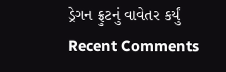ડ્રેગન ફ્રુટનું વાવેતર કર્યું
Recent Comments